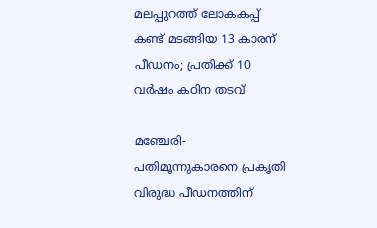മലപ്പുറത്ത് ലോകകപ്പ് കണ്ട് മടങ്ങിയ 13 കാരന് പീഡനം; പ്രതിക്ക് 10 വര്‍ഷം കഠിന തടവ്

മഞ്ചേരി-പതിമൂന്നുകാരനെ പ്രകൃതി വിരുദ്ധ പീഡനത്തിന്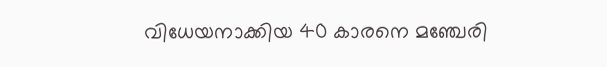വിധേയനാക്കിയ 40 കാരനെ മഞ്ചേരി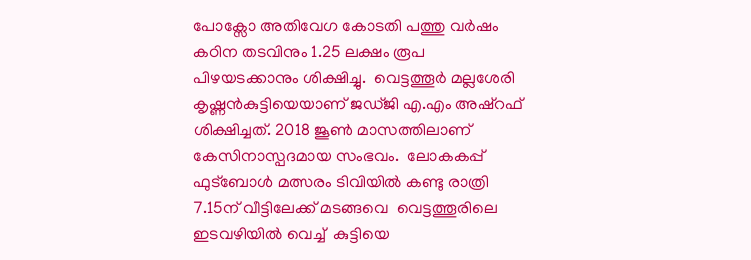പോക്സോ അതിവേഗ കോടതി പത്തു വര്‍ഷം കഠിന തടവിനും 1.25 ലക്ഷം രൂപ പിഴയടക്കാനും ശിക്ഷിച്ചു.  വെട്ടത്തൂര്‍ മല്ലശേരി കൃഷ്ണന്‍കുട്ടിയെയാണ് ജഡ്ജി എ.എം അഷ്റഫ് ശിക്ഷിച്ചത്. 2018 ജൂണ്‍ മാസത്തിലാണ് കേസിനാസ്പദമായ സംഭവം.  ലോകകപ്പ് ഫുട്ബോള്‍ മത്സരം ടിവിയില്‍ കണ്ടു രാത്രി 7.15ന് വീട്ടിലേക്ക് മടങ്ങവെ  വെട്ടത്തൂരിലെ ഇടവഴിയില്‍ വെച്ച്  കുട്ടിയെ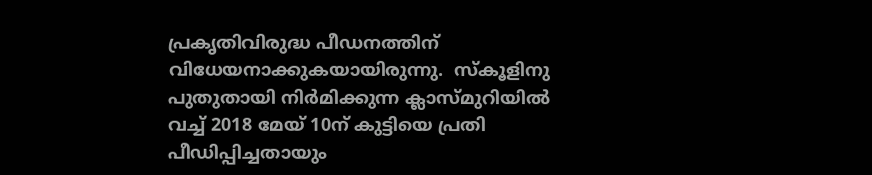പ്രകൃതിവിരുദ്ധ പീഡനത്തിന് വിധേയനാക്കുകയായിരുന്നു.  സ്‌കൂളിനു പുതുതായി നിര്‍മിക്കുന്ന ക്ലാസ്മുറിയില്‍ വച്ച് 2018 മേയ് 10ന് കുട്ടിയെ പ്രതി പീഡിപ്പിച്ചതായും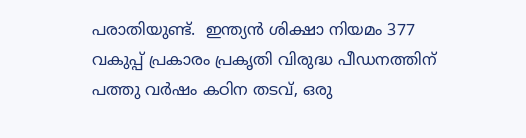പരാതിയുണ്ട്.  ഇന്ത്യന്‍ ശിക്ഷാ നിയമം 377 വകുപ്പ് പ്രകാരം പ്രകൃതി വിരുദ്ധ പീഡനത്തിന് പത്തു വര്‍ഷം കഠിന തടവ്, ഒരു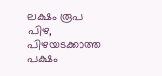ലക്ഷം രൂപ പിഴ, പിഴയടക്കാത്ത പക്ഷം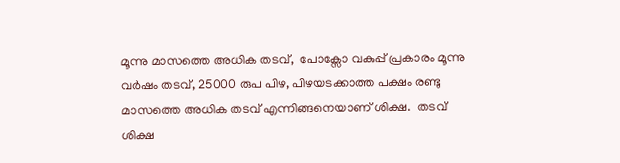മൂന്നു മാസത്തെ അധിക തടവ്,  പോക്സോ വകുപ്പ് പ്രകാരം മൂന്നു വര്‍ഷം തടവ്, 25000 രുപ പിഴ, പിഴയടക്കാത്ത പക്ഷം രണ്ടു മാസത്തെ അധിക തടവ് എന്നിങ്ങനെയാണ് ശിക്ഷ.  തടവ് ശിക്ഷ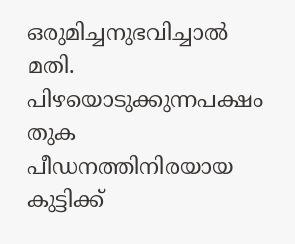ഒരുമിച്ചനുഭവിച്ചാല്‍ മതി.  പിഴയൊടുക്കുന്നപക്ഷം തുക പീഡനത്തിനിരയായ കുട്ടിക്ക്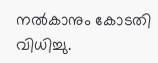നല്‍കാനും കോടതി വിധിച്ചു.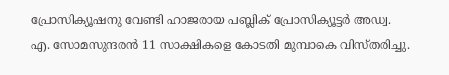പ്രോസിക്യൂഷനു വേണ്ടി ഹാജരായ പബ്ലിക് പ്രോസിക്യൂട്ടര്‍ അഡ്വ. എ. സോമസുന്ദരന്‍ 11 സാക്ഷികളെ കോടതി മുമ്പാകെ വിസ്തരിച്ചു.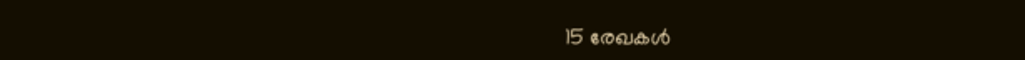15 രേഖകള്‍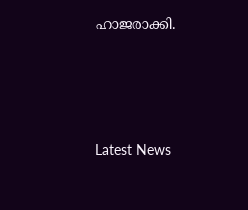ഹാജരാക്കി.





Latest News